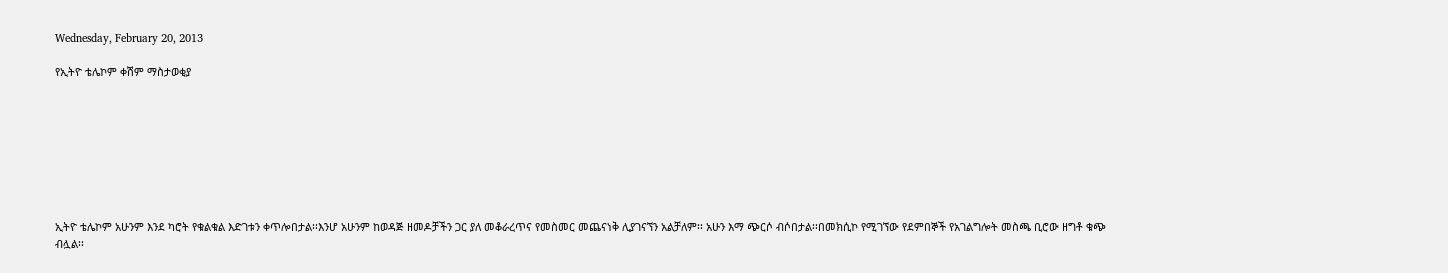Wednesday, February 20, 2013

የኢትዮ ቴሌኮም ቀሽም ማስታወቂያ








ኢትዮ ቴሌኮም አሁንም እንደ ካሮት የቁልቁል እድገቱን ቀጥሎበታል፡፡እንሆ አሁንም ከወዳጅ ዘመዶቻችን ጋር ያለ መቆራረጥና የመስመር መጨናነቅ ሊያገናኘን አልቻለም፡፡ አሁን እማ ጭርሶ ብሶበታል፡፡በመክሲኮ የሚገኘው የደምበኞች የአገልግሎት መስጫ ቢሮው ዘግቶ ቁጭ ብሏል፡፡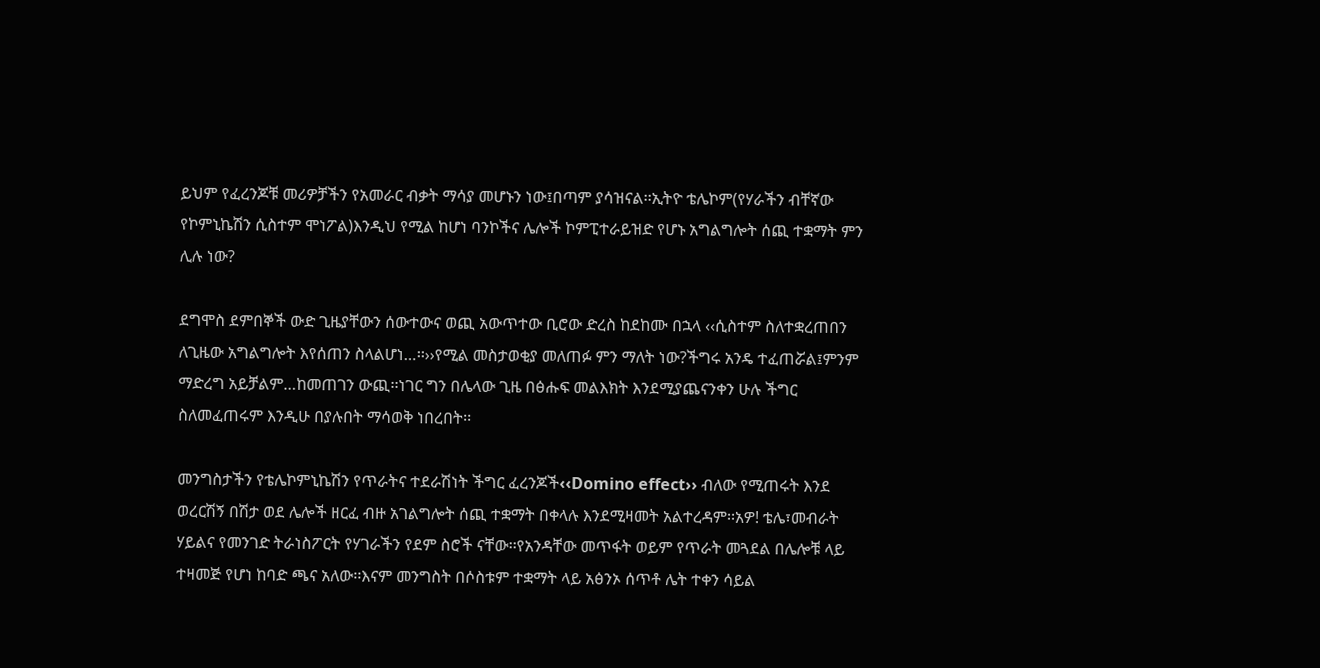ይህም የፈረንጆቹ መሪዎቻችን የአመራር ብቃት ማሳያ መሆኑን ነው፤በጣም ያሳዝናል፡፡ኢትዮ ቴሌኮም(የሃራችን ብቸኛው የኮምኒኬሽን ሲስተም ሞነፖል)እንዲህ የሚል ከሆነ ባንኮችና ሌሎች ኮምፒተራይዝድ የሆኑ አግልግሎት ሰጪ ተቋማት ምን ሊሉ ነው?

ደግሞስ ደምበኞች ውድ ጊዜያቸውን ሰውተውና ወጪ አውጥተው ቢሮው ድረስ ከደከሙ በኋላ ‹‹ሲስተም ስለተቋረጠበን ለጊዜው አግልግሎት እየሰጠን ስላልሆነ…፡፡››የሚል መስታወቂያ መለጠፉ ምን ማለት ነው?ችግሩ አንዴ ተፈጠሯል፤ምንም ማድረግ አይቻልም…ከመጠገን ውጪ፡፡ነገር ግን በሌላው ጊዜ በፅሑፍ መልእክት እንደሚያጨናንቀን ሁሉ ችግር ስለመፈጠሩም እንዲሁ በያሉበት ማሳወቅ ነበረበት፡፡

መንግስታችን የቴሌኮምኒኬሽን የጥራትና ተደራሽነት ችግር ፈረንጆች‹‹Domino effect›› ብለው የሚጠሩት እንደ ወረርሽኝ በሽታ ወደ ሌሎች ዘርፈ ብዙ አገልግሎት ሰጪ ተቋማት በቀላሉ እንደሚዛመት አልተረዳም፡፡አዎ! ቴሌ፣መብራት ሃይልና የመንገድ ትራነስፖርት የሃገራችን የደም ስሮች ናቸው፡፡የአንዳቸው መጥፋት ወይም የጥራት መጓደል በሌሎቹ ላይ ተዛመጅ የሆነ ከባድ ጫና አለው፡፡እናም መንግስት በሶስቱም ተቋማት ላይ አፅንኦ ሰጥቶ ሌት ተቀን ሳይል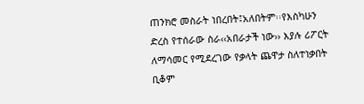ጠንክሮ መስራት ነበረበት፤አለበትም፡፡የእስካሁን ድረስ የተሰራው ስራ‹‹አበራታች ነው›› እያሉ ሪፖርት ለማሳመር የሚደረገው የቃላት ጨዋታ ስለተነቃበት ቢቆም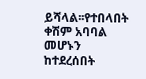ይሻላል፡፡የተበላበት ቀሽም አባባል መሆኑን ከተደረሰበት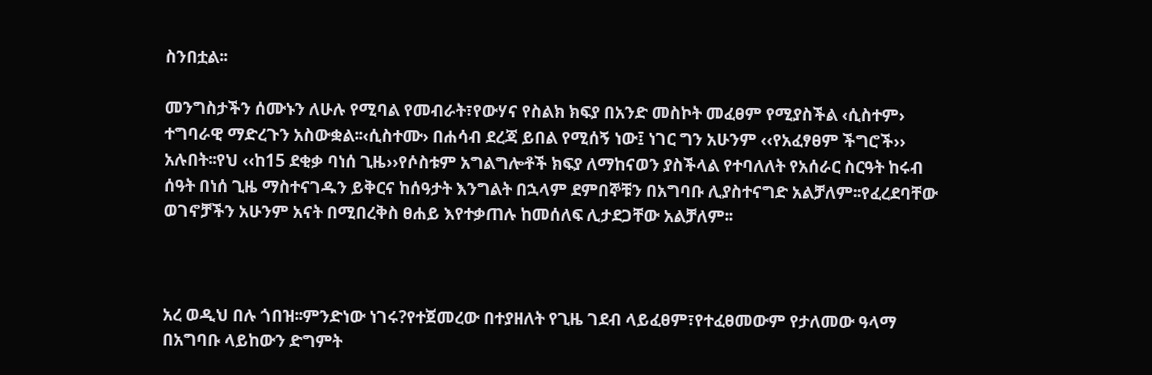ስንበቷል፡፡

መንግስታችን ሰሙኑን ለሁሉ የሚባል የመብራት፣የውሃና የስልክ ክፍያ በአንድ መስኮት መፈፀም የሚያስችል ‹ሲስተም› ተግባራዊ ማድረጉን አስውቋል፡፡‹ሲስተሙ› በሐሳብ ደረጃ ይበል የሚሰኝ ነው፤ ነገር ግን አሁንም ‹‹የአፈፃፀም ችግሮች›› አሉበት፡፡የህ ‹‹ከ15 ደቂቃ ባነሰ ጊዜ››የሶስቱም አግልግሎቶች ክፍያ ለማከናወን ያስችላል የተባለለት የአሰራር ስርዓት ከሩብ ሰዓት በነሰ ጊዜ ማስተናገዱን ይቅርና ከሰዓታት እንግልት በኋላም ደምበኞቹን በአግባቡ ሊያስተናግድ አልቻለም፡፡የፈረደባቸው ወገኖቻችን አሁንም አናት በሚበረቅስ ፀሐይ እየተቃጠሉ ከመሰለፍ ሊታደጋቸው አልቻለም፡፡



አረ ወዲህ በሉ ጎበዝ፡፡ምንድነው ነገሩ?የተጀመረው በተያዘለት የጊዜ ገደብ ላይፈፀም፣የተፈፀመውም የታለመው ዓላማ በአግባቡ ላይከውን ድግምት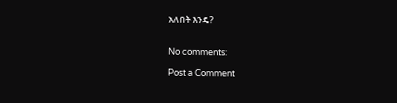አለበት እንዴ?


No comments:

Post a Comment